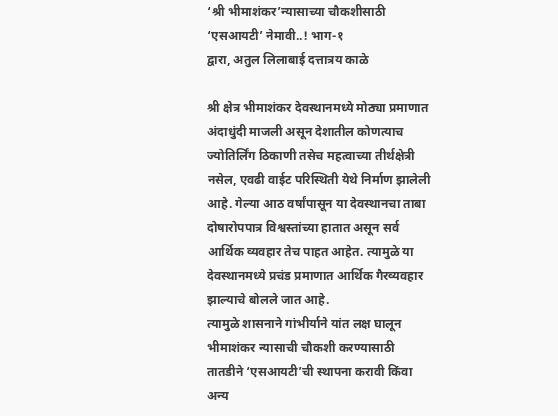‘श्री भीमाशंकर’न्यासाच्या चौकशीसाठी ‘एसआयटी’ नेमावी..! भाग-१
द्वारा, अतुल लिलाबाई दत्तात्रय काळे

श्री क्षेत्र भीमाशंकर देवस्थानमध्ये मोठ्या प्रमाणात अंदाधुंदी माजली असून देशातील कोणत्याच ज्योतिर्लिंग ठिकाणी तसेच महत्वाच्या तीर्थक्षेत्री नसेल, एवढी वाईट परिस्थिती येथे निर्माण झालेली आहे. गेल्या आठ वर्षांपासून या देवस्थानचा ताबा दोषारोपपात्र विश्वस्तांच्या हातात असून सर्व आर्थिक व्यवहार तेच पाहत आहेत. त्यामुळे या देवस्थानमध्ये प्रचंड प्रमाणात आर्थिक गैरव्यवहार झाल्याचे बोलले जात आहे.
त्यामुळे शासनाने गांभीर्याने यांत लक्ष घालून भीमाशंकर न्यासाची चौकशी करण्यासाठी तातडीने ‘एसआयटी’ची स्थापना करावी किंवा अन्य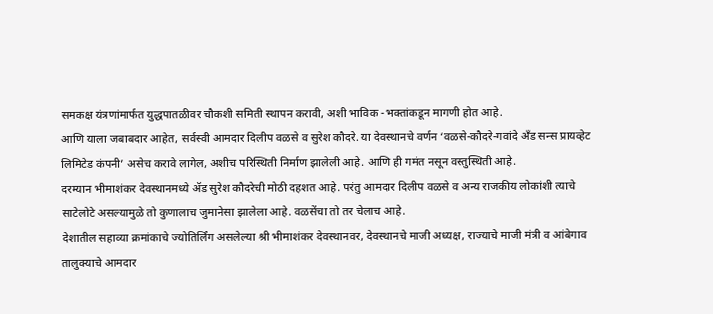समकक्ष यंत्रणांमार्फत युद्धपातळीवर चौकशी समिती स्थापन करावी, अशी भाविक -भक्तांकडून मागणी होत आहे.
आणि याला जबाबदार आहेत, सर्वस्वी आमदार दिलीप वळसे व सुरेश कौदरे. या देवस्थानचे वर्णन ‘वळसे-कौदरे-गवांदे ॲंड सन्स प्रायव्हेट लिमिटेड कंपनी’ असेच करावे लागेल, अशीच परिस्थिती निर्माण झालेली आहे. आणि ही गमंत नसून वस्तुस्थिती आहे.
दरम्यान भीमाशंकर देवस्थानमध्ये ॲड सुरेश कौदरेची मोठी दहशत आहे. परंतु आमदार दिलीप वळसे व अन्य राजकीय लोकांशी त्याचे साटेलोटे असल्यामुळे तो कुणालाच जुमानेसा झालेला आहे. वळसेंचा तो तर चेलाच आहे.
देशातील सहाव्या क्रमांकाचे ज्योतिर्लिंग असलेल्या श्री भीमाशंकर देवस्थानवर, देवस्थानचे माजी अध्यक्ष, राज्याचे माजी मंत्री व आंबेगाव तालुक्याचे आमदार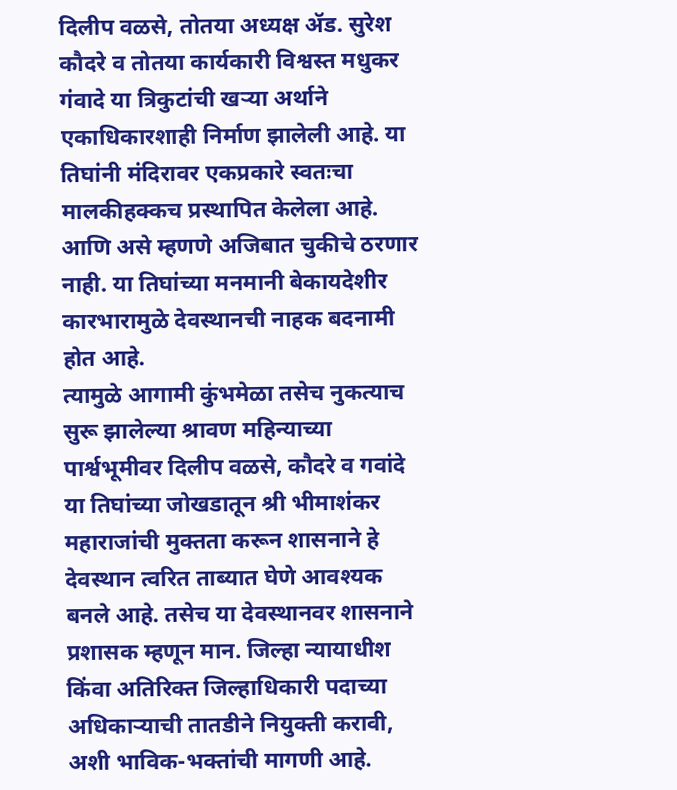दिलीप वळसे, तोतया अध्यक्ष ॲड. सुरेश कौदरे व तोतया कार्यकारी विश्वस्त मधुकर गंवादे या त्रिकुटांची खऱ्या अर्थाने एकाधिकारशाही निर्माण झालेली आहे. या तिघांनी मंदिरावर एकप्रकारे स्वतःचा मालकीहक्कच प्रस्थापित केलेला आहे. आणि असे म्हणणे अजिबात चुकीचे ठरणार नाही. या तिघांच्या मनमानी बेकायदेशीर कारभारामुळे देवस्थानची नाहक बदनामी होत आहे.
त्यामुळे आगामी कुंभमेळा तसेच नुकत्याच सुरू झालेल्या श्रावण महिन्याच्या पार्श्वभूमीवर दिलीप वळसे, कौदरे व गवांदे या तिघांच्या जोखडातून श्री भीमाशंकर महाराजांची मुक्तता करून शासनाने हे देवस्थान त्वरित ताब्यात घेणे आवश्यक बनले आहे. तसेच या देवस्थानवर शासनाने प्रशासक म्हणून मान. जिल्हा न्यायाधीश किंवा अतिरिक्त जिल्हाधिकारी पदाच्या अधिकाऱ्याची तातडीने नियुक्ती करावी, अशी भाविक-भक्तांची मागणी आहे.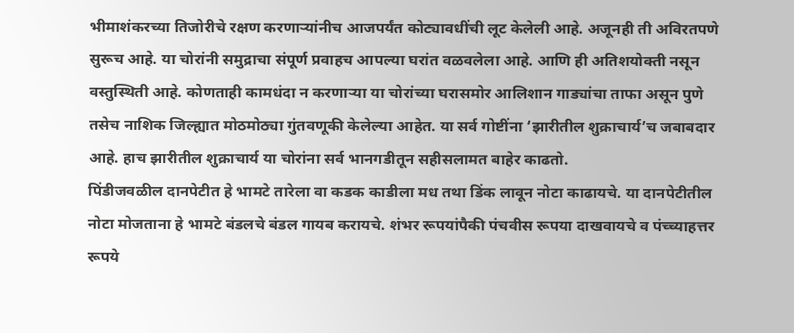भीमाशंकरच्या तिजोरीचे रक्षण करणाऱ्यांनीच आजपर्यंत कोट्यावधींची लूट केलेली आहे. अजूनही ती अविरतपणे सुरूच आहे. या चोरांनी समुद्राचा संपूर्ण प्रवाहच आपल्या घरांत वळवलेला आहे. आणि ही अतिशयोक्ती नसून वस्तुस्थिती आहे. कोणताही कामधंदा न करणाऱ्या या चोरांच्या घरासमोर आलिशान गाड्यांचा ताफा असून पुणे तसेच नाशिक जिल्ह्यात मोठमोठ्या गुंतवणूकी केलेल्या आहेत. या सर्व गोष्टींना ‘झारीतील शुक्राचार्य’च जबाबदार आहे. हाच झारीतील शुक्राचार्य या चोरांना सर्व भानगडीतून सहीसलामत बाहेर काढतो.
पिंडीजवळील दानपेटीत हे भामटे तारेला वा कडक काडीला मध तथा डिंक लावून नोटा काढायचे. या दानपेटीतील नोटा मोजताना हे भामटे बंडलचे बंडल गायब करायचे. शंभर रूपयांपैकी पंचवीस रूपया दाखवायचे व पंच्च्याहत्तर रूपये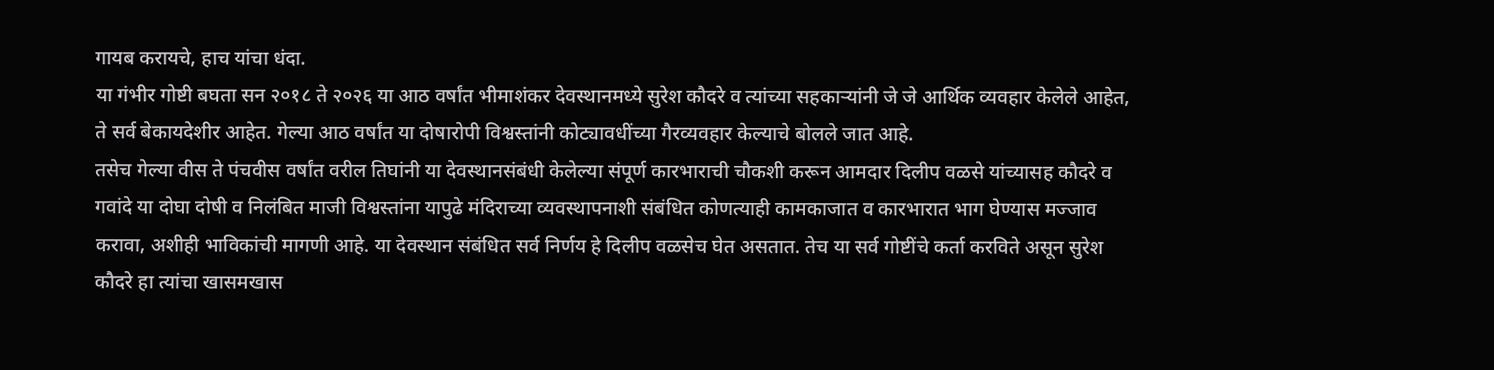गायब करायचे, हाच यांचा धंदा.
या गंभीर गोष्टी बघता सन २०१८ ते २०२६ या आठ वर्षांत भीमाशंकर देवस्थानमध्ये सुरेश कौदरे व त्यांच्या सहकाऱ्यांनी जे जे आर्थिक व्यवहार केलेले आहेत, ते सर्व बेकायदेशीर आहेत. गेल्या आठ वर्षांत या दोषारोपी विश्वस्तांनी कोट्यावधींच्या गैरव्यवहार केल्याचे बोलले जात आहे.
तसेच गेल्या वीस ते पंचवीस वर्षांत वरील तिघांनी या देवस्थानसंबंधी केलेल्या संपूर्ण कारभाराची चौकशी करून आमदार दिलीप वळसे यांच्यासह कौदरे व गवांदे या दोघा दोषी व निलंबित माजी विश्वस्तांना यापुढे मंदिराच्या व्यवस्थापनाशी संबंधित कोणत्याही कामकाजात व कारभारात भाग घेण्यास मज्जाव करावा, अशीही भाविकांची मागणी आहे. या देवस्थान संबंधित सर्व निर्णय हे दिलीप वळसेच घेत असतात. तेच या सर्व गोष्टींचे कर्ता करविते असून सुरेश कौदरे हा त्यांचा खासमखास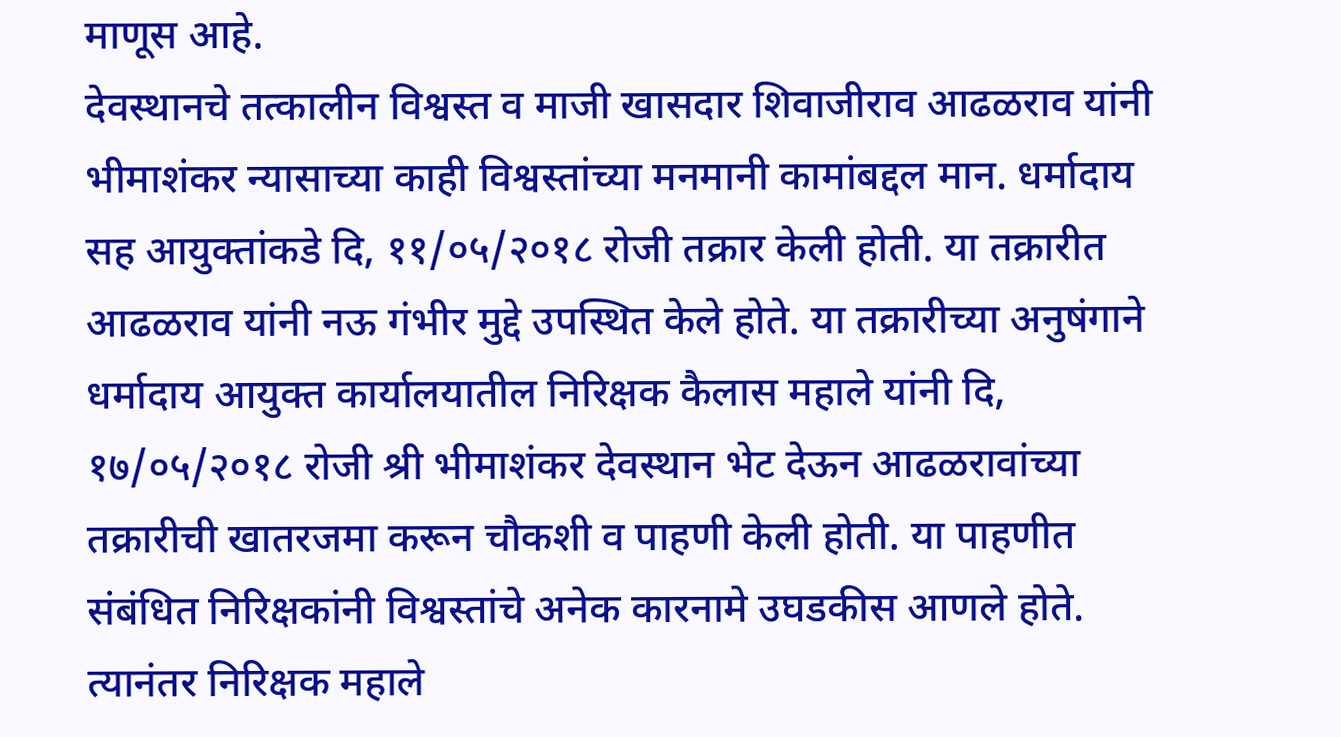माणूस आहे.
देवस्थानचे तत्कालीन विश्वस्त व माजी खासदार शिवाजीराव आढळराव यांनी भीमाशंकर न्यासाच्या काही विश्वस्तांच्या मनमानी कामांबद्दल मान. धर्मादाय सह आयुक्तांकडे दि, ११/०५/२०१८ रोजी तक्रार केली होती. या तक्रारीत आढळराव यांनी नऊ गंभीर मुद्दे उपस्थित केले होते. या तक्रारीच्या अनुषंगाने धर्मादाय आयुक्त कार्यालयातील निरिक्षक कैलास महाले यांनी दि, १७/०५/२०१८ रोजी श्री भीमाशंकर देवस्थान भेट देऊन आढळरावांच्या तक्रारीची खातरजमा करून चौकशी व पाहणी केली होती. या पाहणीत संबंधित निरिक्षकांनी विश्वस्तांचे अनेक कारनामे उघडकीस आणले होते.
त्यानंतर निरिक्षक महाले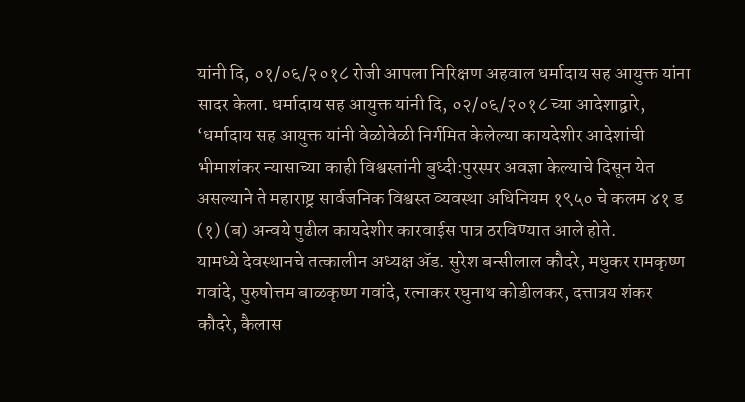यांनी दि, ०१/०६/२०१८ रोजी आपला निरिक्षण अहवाल धर्मादाय सह आयुक्त यांना सादर केला. धर्मादाय सह आयुक्त यांनी दि, ०२/०६/२०१८ च्या आदेशाद्वारे, ‘धर्मादाय सह आयुक्त यांनी वेळोवेळी निर्गमित केलेल्या कायदेशीर आदेशांची भीमाशंकर न्यासाच्या काही विश्वस्तांनी बुध्दी:पुरस्पर अवज्ञा केल्याचे दिसून येत असल्याने ते महाराष्ट्र सार्वजनिक विश्वस्त व्यवस्था अधिनियम १९५० चे कलम ४१ ड (१) (ब) अन्वये पुढील कायदेशीर कारवाईस पात्र ठरविण्यात आले होते.
यामध्ये देवस्थानचे तत्कालीन अध्यक्ष ॲड. सुरेश बन्सीलाल कौदरे, मधुकर रामकृष्ण गवांदे, पुरुषोत्तम बाळकृष्ण गवांदे, रत्नाकर रघुनाथ कोडीलकर, दत्तात्रय शंकर कौदरे, कैलास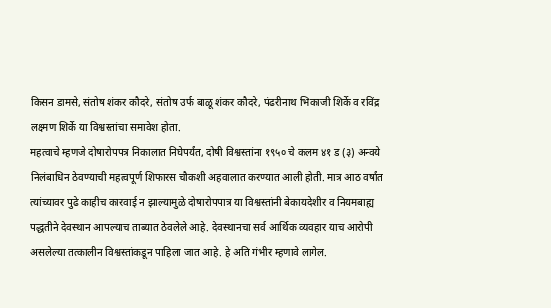किसन डामसे, संतोष शंकर कौदरे, संतोष उर्फ बाळू शंकर कौदरे, पंढरीनाथ भिकाजी शिर्के व रविंद्र लक्ष्मण शिर्के या विश्वस्तांचा समावेश होता.
महत्वाचे म्हणजे दोषारोपपत्र निकालात निघेपर्यंत, दोषी विश्वस्तांना १९५० चे कलम ४१ ड (३) अन्वये निलंबाधिन ठेवण्याची महत्वपूर्ण शिफारस चौकशी अहवालात करण्यात आली होती. मात्र आठ वर्षांत त्यांच्यावर पुढे काहीच कारवाई न झाल्यामुळे दोषारोपपात्र या विश्वस्तांनी बेकायदेशीर व नियमबाह्य पद्धतीने देवस्थान आपल्याच ताब्यात ठेवलेले आहे. देवस्थानचा सर्व आर्थिक व्यवहार याच आरोपी असलेल्या तत्कालीन विश्वस्तांकडून पाहिला जात आहे. हे अति गंभीर म्हणावे लागेल.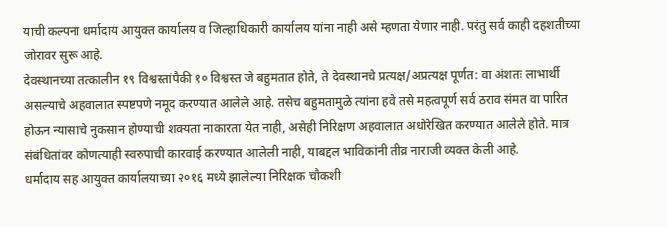याची कल्पना धर्मादाय आयुक्त कार्यालय व जिल्हाधिकारी कार्यालय यांना नाही असे म्हणता येणार नाही. परंतु सर्व काही दहशतीच्या जोरावर सुरू आहे.
देवस्थानच्या तत्कालीन १९ विश्वस्तांपैकी १० विश्वस्त जे बहुमतात होते, ते देवस्थानचे प्रत्यक्ष/अप्रत्यक्ष पूर्णत: वा अंशतः लाभार्थी असल्याचे अहवालात स्पष्टपणे नमूद करण्यात आलेले आहे. तसेच बहुमतामुळे त्यांना हवे तसे महत्वपूर्ण सर्व ठराव संमत वा पारित होऊन न्यासाचे नुकसान होण्याची शक्यता नाकारता येत नाही, असेही निरिक्षण अहवालात अधोरेखित करण्यात आलेले होते. मात्र संबंधितांवर कोणत्याही स्वरुपाची कारवाई करण्यात आलेली नाही, याबद्दल भाविकांनी तीव्र नाराजी व्यक्त केली आहे.
धर्मादाय सह आयुक्त कार्यालयाच्या २०१६ मध्ये झालेल्या निरिक्षक चौकशी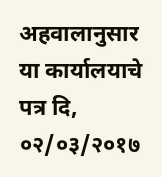अहवालानुसार या कार्यालयाचे पत्र दि, ०२/०३/२०१७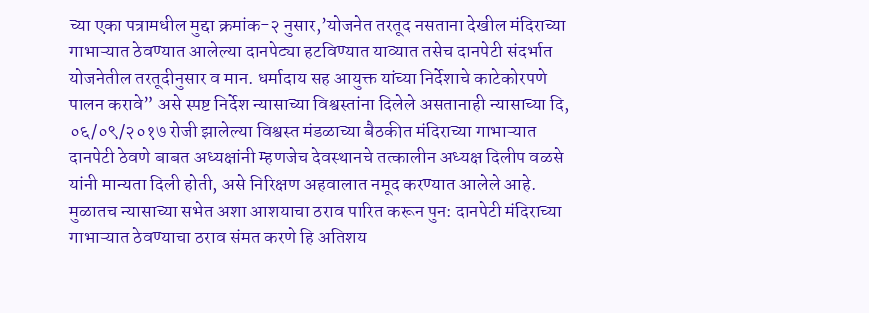च्या एका पत्रामधील मुद्दा क्रमांक-२ नुसार,’योजनेत तरतूद नसताना देखील मंदिराच्या गाभाऱ्यात ठेवण्यात आलेल्या दानपेट्या हटविण्यात याव्यात तसेच दानपेटी संदर्भात योजनेतील तरतूदीनुसार व मान. धर्मादाय सह आयुक्त यांच्या निर्देशाचे काटेकोरपणे पालन करावे” असे स्पष्ट निर्देश न्यासाच्या विश्वस्तांना दिलेले असतानाही न्यासाच्या दि, ०६/०९/२०१७ रोजी झालेल्या विश्वस्त मंडळाच्या बैठकीत मंदिराच्या गाभाऱ्यात दानपेटी ठेवणे बाबत अध्यक्षांनी म्हणजेच देवस्थानचे तत्कालीन अध्यक्ष दिलीप वळसे यांनी मान्यता दिली होती, असे निरिक्षण अहवालात नमूद करण्यात आलेले आहे.
मुळातच न्यासाच्या सभेत अशा आशयाचा ठराव पारित करून पुन: दानपेटी मंदिराच्या गाभाऱ्यात ठेवण्याचा ठराव संमत करणे हि अतिशय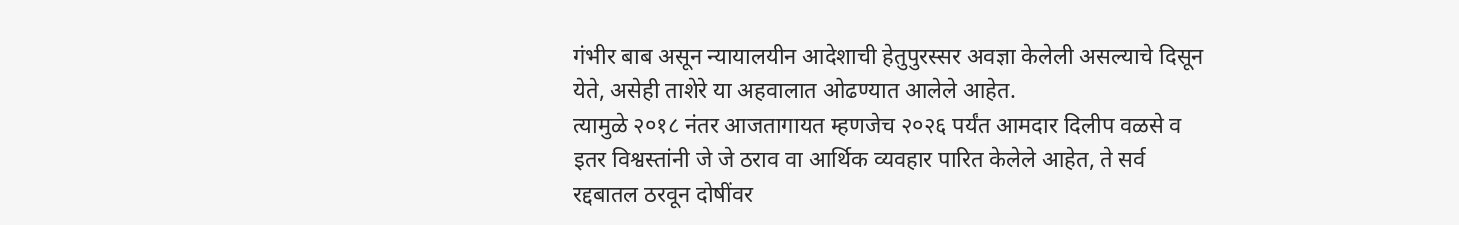गंभीर बाब असून न्यायालयीन आदेशाची हेतुपुरस्सर अवज्ञा केलेली असल्याचे दिसून येते, असेही ताशेरे या अहवालात ओढण्यात आलेले आहेत.
त्यामुळे २०१८ नंतर आजतागायत म्हणजेच २०२६ पर्यंत आमदार दिलीप वळसे व इतर विश्वस्तांनी जे जे ठराव वा आर्थिक व्यवहार पारित केलेले आहेत, ते सर्व रद्दबातल ठरवून दोषींवर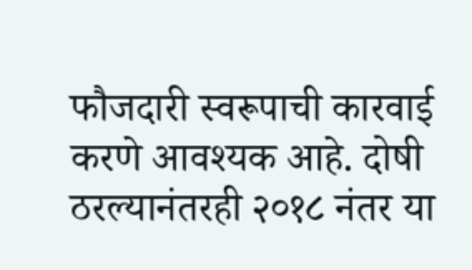फौजदारी स्वरूपाची कारवाई करणे आवश्यक आहे. दोषी ठरल्यानंतरही २०१८ नंतर या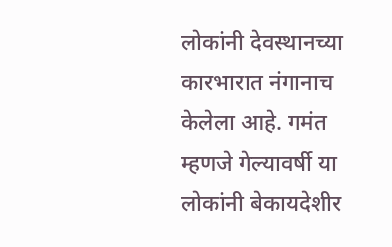लोकांनी देवस्थानच्या कारभारात नंगानाच केलेला आहे. गमंत म्हणजे गेल्यावर्षी या लोकांनी बेकायदेशीर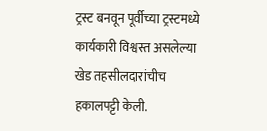ट्रस्ट बनवून पूर्वीच्या ट्रस्टमध्ये कार्यकारी विश्वस्त असलेल्या खेड तहसीलदारांचीच हकालपट्टी केली.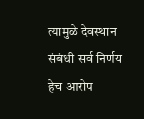त्यामुळे देवस्थान संबंधी सर्व निर्णय हेच आरोप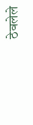ठेवलेले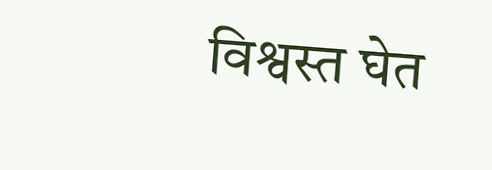विश्वस्त घेत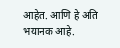आहेत. आणि हे अति भयानक आहे.